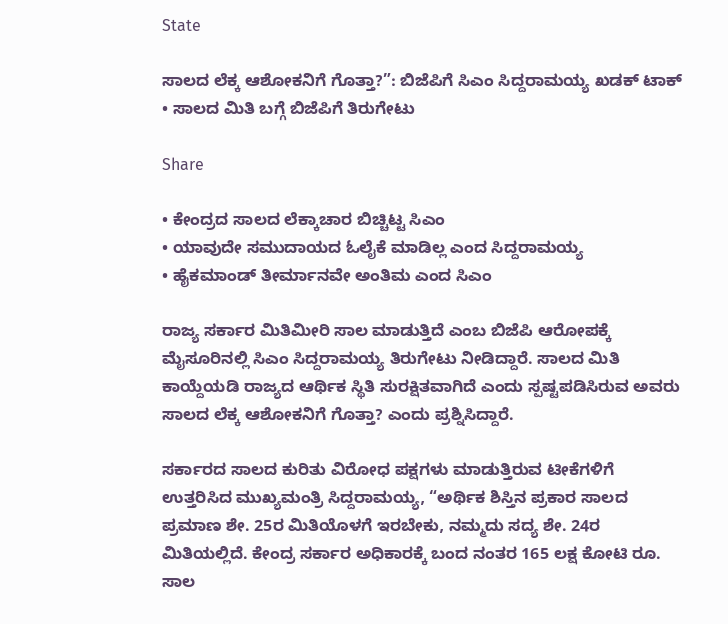State

ಸಾಲದ ಲೆಕ್ಕ ಆಶೋಕನಿಗೆ ಗೊತ್ತಾ?”: ಬಿಜೆಪಿಗೆ ಸಿಎಂ ಸಿದ್ದರಾಮಯ್ಯ ಖಡಕ್ ಟಾಕ್ • ಸಾಲದ ಮಿತಿ ಬಗ್ಗೆ ಬಿಜೆಪಿಗೆ ತಿರುಗೇಟು

Share

• ಕೇಂದ್ರದ ಸಾಲದ ಲೆಕ್ಕಾಚಾರ ಬಿಚ್ಚಿಟ್ಟ ಸಿಎಂ
• ಯಾವುದೇ ಸಮುದಾಯದ ಓಲೈಕೆ ಮಾಡಿಲ್ಲ ಎಂದ ಸಿದ್ದರಾಮಯ್ಯ
• ಹೈಕಮಾಂಡ್ ತೀರ್ಮಾನವೇ ಅಂತಿಮ ಎಂದ ಸಿಎಂ

ರಾಜ್ಯ ಸರ್ಕಾರ ಮಿತಿಮೀರಿ ಸಾಲ ಮಾಡುತ್ತಿದೆ ಎಂಬ ಬಿಜೆಪಿ ಆರೋಪಕ್ಕೆ ಮೈಸೂರಿನಲ್ಲಿ ಸಿಎಂ ಸಿದ್ದರಾಮಯ್ಯ ತಿರುಗೇಟು ನೀಡಿದ್ದಾರೆ. ಸಾಲದ ಮಿತಿ ಕಾಯ್ದೆಯಡಿ ರಾಜ್ಯದ ಆರ್ಥಿಕ ಸ್ಥಿತಿ ಸುರಕ್ಷಿತವಾಗಿದೆ ಎಂದು ಸ್ಪಷ್ಟಪಡಿಸಿರುವ ಅವರು ಸಾಲದ ಲೆಕ್ಕ ಆಶೋಕನಿಗೆ ಗೊತ್ತಾ? ಎಂದು ಪ್ರಶ್ನಿಸಿದ್ದಾರೆ.

ಸರ್ಕಾರದ ಸಾಲದ ಕುರಿತು ವಿರೋಧ ಪಕ್ಷಗಳು ಮಾಡುತ್ತಿರುವ ಟೀಕೆಗಳಿಗೆ ಉತ್ತರಿಸಿದ ಮುಖ್ಯಮಂತ್ರಿ ಸಿದ್ದರಾಮಯ್ಯ, “ಅರ್ಥಿಕ ಶಿಸ್ತಿನ ಪ್ರಕಾರ ಸಾಲದ ಪ್ರಮಾಣ ಶೇ. 25ರ ಮಿತಿಯೊಳಗೆ ಇರಬೇಕು, ನಮ್ಮದು ಸದ್ಯ ಶೇ. 24ರ ಮಿತಿಯಲ್ಲಿದೆ. ಕೇಂದ್ರ ಸರ್ಕಾರ ಅಧಿಕಾರಕ್ಕೆ ಬಂದ ನಂತರ 165 ಲಕ್ಷ ಕೋಟಿ ರೂ. ಸಾಲ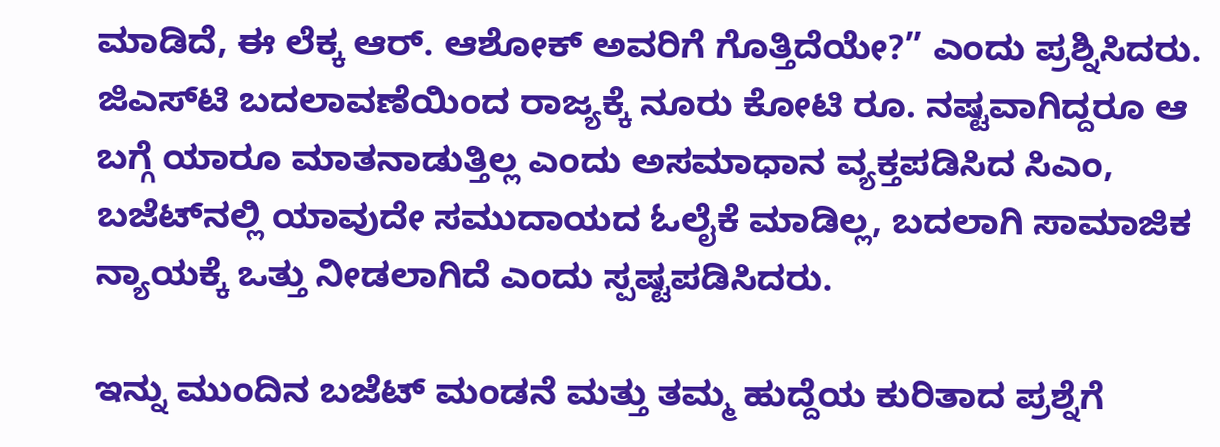ಮಾಡಿದೆ, ಈ ಲೆಕ್ಕ ಆರ್. ಆಶೋಕ್ ಅವರಿಗೆ ಗೊತ್ತಿದೆಯೇ?” ಎಂದು ಪ್ರಶ್ನಿಸಿದರು. ಜಿಎಸ್‌ಟಿ ಬದಲಾವಣೆಯಿಂದ ರಾಜ್ಯಕ್ಕೆ ನೂರು ಕೋಟಿ ರೂ. ನಷ್ಟವಾಗಿದ್ದರೂ ಆ ಬಗ್ಗೆ ಯಾರೂ ಮಾತನಾಡುತ್ತಿಲ್ಲ ಎಂದು ಅಸಮಾಧಾನ ವ್ಯಕ್ತಪಡಿಸಿದ ಸಿಎಂ, ಬಜೆಟ್‌ನಲ್ಲಿ ಯಾವುದೇ ಸಮುದಾಯದ ಓಲೈಕೆ ಮಾಡಿಲ್ಲ, ಬದಲಾಗಿ ಸಾಮಾಜಿಕ ನ್ಯಾಯಕ್ಕೆ ಒತ್ತು ನೀಡಲಾಗಿದೆ ಎಂದು ಸ್ಪಷ್ಟಪಡಿಸಿದರು.

ಇನ್ನು ಮುಂದಿನ ಬಜೆಟ್ ಮಂಡನೆ ಮತ್ತು ತಮ್ಮ ಹುದ್ದೆಯ ಕುರಿತಾದ ಪ್ರಶ್ನೆಗೆ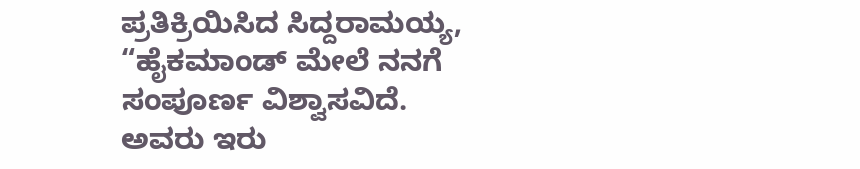ಪ್ರತಿಕ್ರಿಯಿಸಿದ ಸಿದ್ದರಾಮಯ್ಯ, “ಹೈಕಮಾಂಡ್ ಮೇಲೆ ನನಗೆ ಸಂಪೂರ್ಣ ವಿಶ್ವಾಸವಿದೆ. ಅವರು ಇರು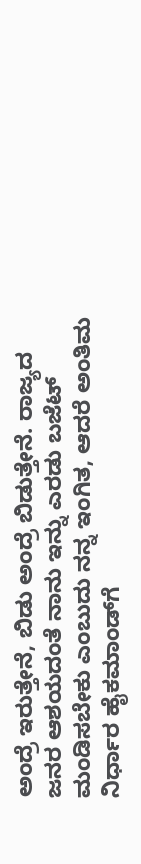ಅಂದ್ರೆ ಇರುತ್ತೇನೆ, ಬಿಡು ಅಂದ್ರೆ ಬಿಡುತ್ತೇನೆ. ರಾಜ್ಯದ ಜನರ ಆಶಯದಂತೆ ನಾನು ಇನ್ನು ಎರಡು ಬಜೆಟ್ ಮಂಡಿಸಬೇಕು ಎಂಬುದು ನನ್ನ ಇಂಗಿತ, ಆದರೆ ಅಂತಿಮ ನಿರ್ಧಾರ ಹೈಕಮಾಂಡ್‌ಗೆ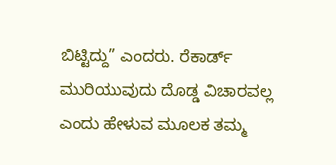ಬಿಟ್ಟಿದ್ದು” ಎಂದರು. ರೆಕಾರ್ಡ್ ಮುರಿಯುವುದು ದೊಡ್ಡ ವಿಚಾರವಲ್ಲ ಎಂದು ಹೇಳುವ ಮೂಲಕ ತಮ್ಮ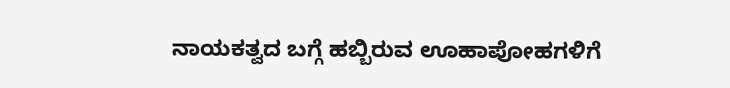ನಾಯಕತ್ವದ ಬಗ್ಗೆ ಹಬ್ಬಿರುವ ಊಹಾಪೋಹಗಳಿಗೆ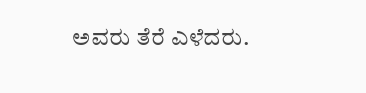ಅವರು ತೆರೆ ಎಳೆದರು.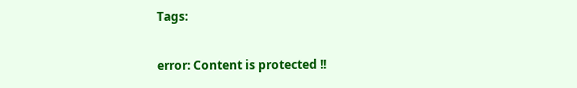Tags:

error: Content is protected !!